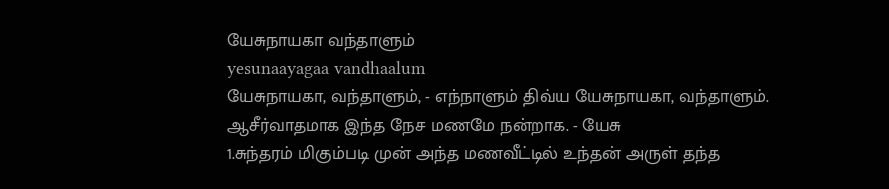யேசுநாயகா வந்தாளும்
yesunaayagaa vandhaalum
யேசுநாயகா, வந்தாளும், - எந்நாளும் திவ்ய யேசுநாயகா, வந்தாளும்.
ஆசீர்வாதமாக இந்த நேச மணமே நன்றாக. - யேசு
1.சுந்தரம் மிகும்படி முன் அந்த மணவீட்டில் உந்தன் அருள் தந்த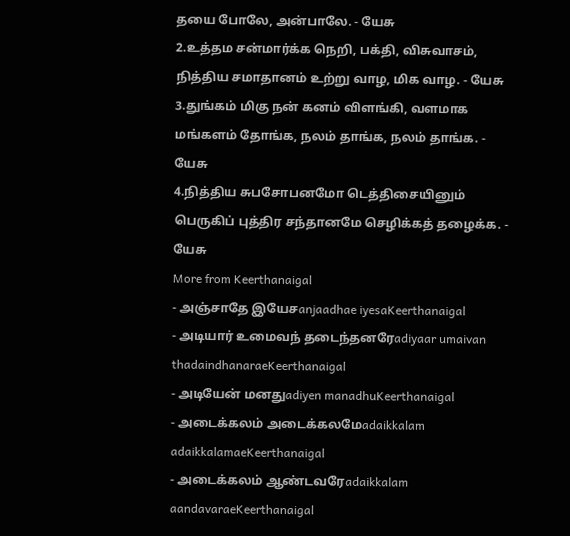தயை போலே, அன்பாலே. - யேசு
2.உத்தம சன்மார்க்க நெறி, பக்தி, விசுவாசம், நித்திய சமாதானம் உற்று வாழ, மிக வாழ. - யேசு
3.துங்கம் மிகு நன் கனம் விளங்கி, வளமாக மங்களம் தோங்க, நலம் தாங்க, நலம் தாங்க. - யேசு
4.நித்திய சுபசோபனமோ டெத்திசையினும் பெருகிப் புத்திர சந்தானமே செழிக்கத் தழைக்க. - யேசு
More from Keerthanaigal
- அஞ்சாதே இயேசanjaadhae iyesaKeerthanaigal
- அடியார் உமைவந் தடைந்தனரேadiyaar umaivan thadaindhanaraeKeerthanaigal
- அடியேன் மனதுadiyen manadhuKeerthanaigal
- அடைக்கலம் அடைக்கலமேadaikkalam adaikkalamaeKeerthanaigal
- அடைக்கலம் ஆண்டவரேadaikkalam aandavaraeKeerthanaigal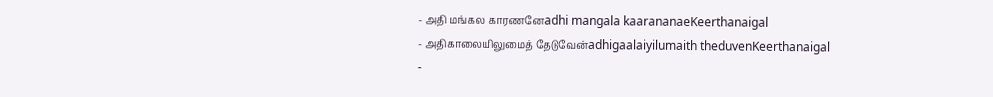- அதி மங்கல காரணனேadhi mangala kaarananaeKeerthanaigal
- அதிகாலையிலுமைத் தேடுவேன்adhigaalaiyilumaith theduvenKeerthanaigal
-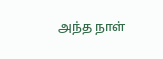அந்த நாள்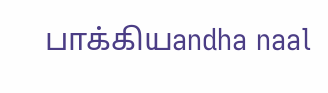பாக்கியandha naal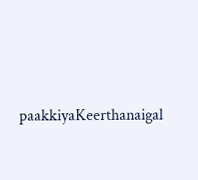paakkiyaKeerthanaigal